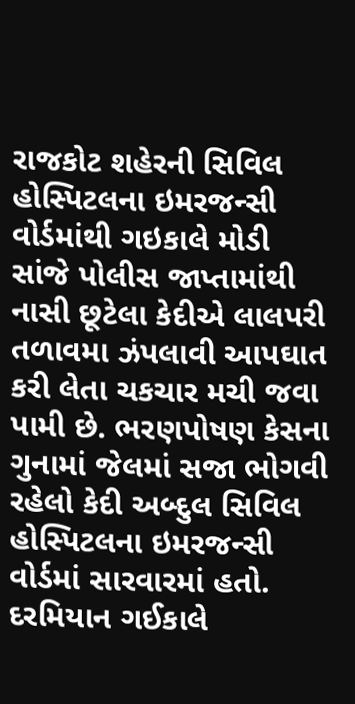રાજકોટ શહેરની સિવિલ હોસ્પિટલના ઇમરજન્સી વોર્ડમાંથી ગઇકાલે મોડી સાંજે પોલીસ જાપ્તામાંથી નાસી છૂટેલા કેદીએ લાલપરી તળાવમા ઝંપલાવી આપઘાત કરી લેતા ચકચાર મચી જવા પામી છે. ભરણપોષણ કેસના ગુનામાં જેલમાં સજા ભોગવી રહેલો કેદી અબ્દુલ સિવિલ હોસ્પિટલના ઇમરજન્સી વોર્ડમાં સારવારમાં હતો. દરમિયાન ગઈકાલે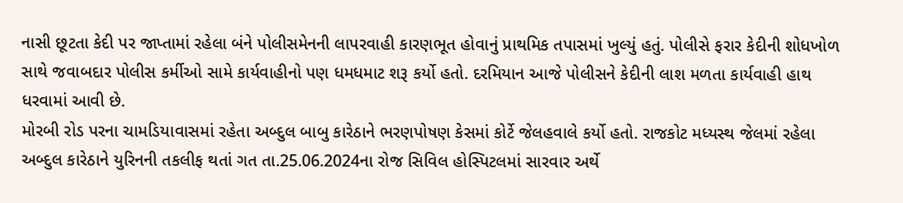નાસી છૂટતા કેદી પર જાપ્તામાં રહેલા બંને પોલીસમેનની લાપરવાહી કારણભૂત હોવાનું પ્રાથમિક તપાસમાં ખુલ્યું હતું. પોલીસે ફરાર કેદીની શોધખોળ સાથે જવાબદાર પોલીસ કર્મીઓ સામે કાર્યવાહીનો પણ ધમધમાટ શરૂ કર્યો હતો. દરમિયાન આજે પોલીસને કેદીની લાશ મળતા કાર્યવાહી હાથ ધરવામાં આવી છે.
મોરબી રોડ પરના ચામડિયાવાસમાં રહેતા અબ્દુલ બાબુ કારેઠાને ભરણપોષણ કેસમાં કોર્ટે જેલહવાલે કર્યો હતો. રાજકોટ મધ્યસ્થ જેલમાં રહેલા અબ્દુલ કારેઠાને યુરિનની તકલીફ થતાં ગત તા.25.06.2024ના રોજ સિવિલ હોસ્પિટલમાં સારવાર અર્થે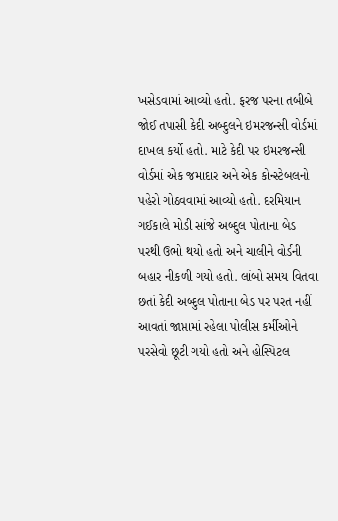ખસેડવામાં આવ્યો હતો. ફરજ પરના તબીબે જોઈ તપાસી કેદી અબ્દુલને ઇમરજન્સી વોર્ડમાં દાખલ કર્યો હતો. માટે કેદી પર ઇમરજન્સી વોર્ડમાં એક જમાદાર અને એક કોન્સ્ટેબલનો પહેરો ગોઠવવામાં આવ્યો હતો. દરમિયાન ગઈકાલે મોડી સાંજે અબ્દુલ પોતાના બેડ પરથી ઉભો થયો હતો અને ચાલીને વોર્ડની બહાર નીકળી ગયો હતો. લાંબો સમય વિતવા છતાં કેદી અબ્દુલ પોતાના બેડ પર પરત નહીં આવતાં જાપ્તામાં રહેલા પોલીસ કર્મીઓને પરસેવો છૂટી ગયો હતો અને હોસ્પિટલ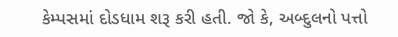કેમ્પસમાં દોડધામ શરૂ કરી હતી. જો કે, અબ્દુલનો પત્તો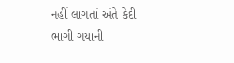નહીં લાગતાં અંતે કેદી ભાગી ગયાની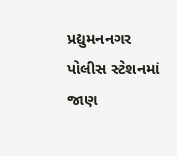પ્રદ્યુમનનગર પોલીસ સ્ટેશનમાં જાણ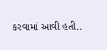કરવામાં આવી હતી..